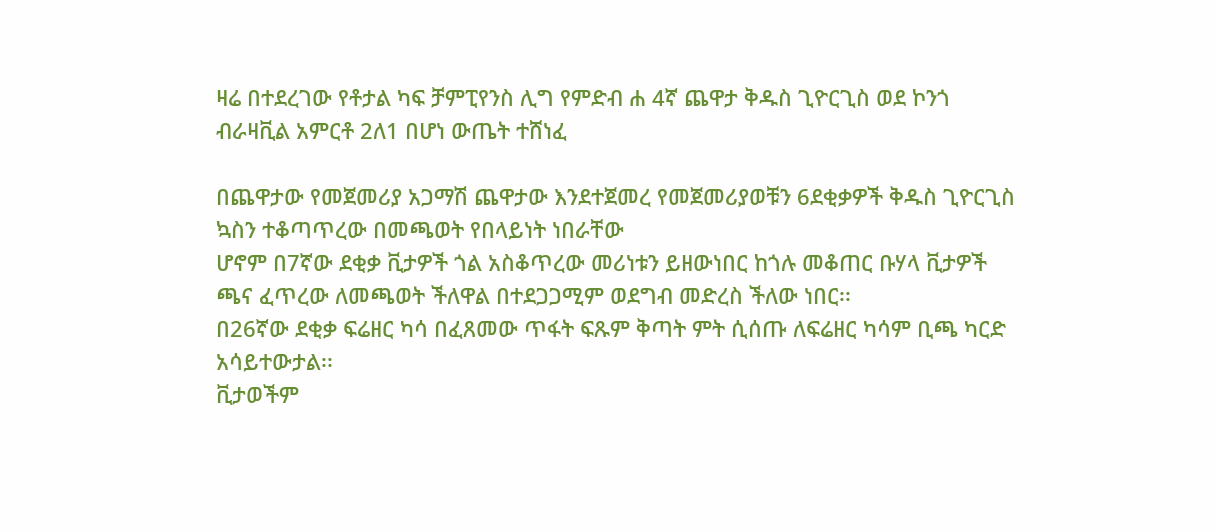ዛሬ በተደረገው የቶታል ካፍ ቻምፒየንስ ሊግ የምድብ ሐ 4ኛ ጨዋታ ቅዱስ ጊዮርጊስ ወደ ኮንጎ ብራዛቪል አምርቶ 2ለ1 በሆነ ውጤት ተሸነፈ

በጨዋታው የመጀመሪያ አጋማሽ ጨዋታው እንደተጀመረ የመጀመሪያወቹን 6ደቂቃዎች ቅዱስ ጊዮርጊስ ኳስን ተቆጣጥረው በመጫወት የበላይነት ነበራቸው
ሆኖም በ7ኛው ደቂቃ ቪታዎች ጎል አስቆጥረው መሪነቱን ይዘውነበር ከጎሉ መቆጠር ቡሃላ ቪታዎች ጫና ፈጥረው ለመጫወት ችለዋል በተደጋጋሚም ወደግብ መድረስ ችለው ነበር፡፡
በ26ኛው ደቂቃ ፍሬዘር ካሳ በፈጸመው ጥፋት ፍጹም ቅጣት ምት ሲሰጡ ለፍሬዘር ካሳም ቢጫ ካርድ አሳይተውታል፡፡
ቪታወችም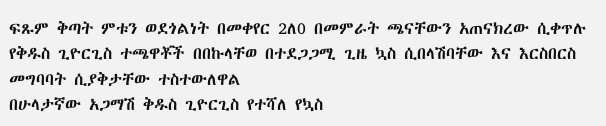ፍጹም ቅጣት ምቱን ወደጎልነት በመቀየር 2ለ0 በመምራት ጫናቸውን አጠናክረው ሲቀጥሉ የቅዱስ ጊዮርጊስ ተጫዋቾች በበኩላቸወ በተደጋጋሚ ጊዜ ኳስ ሲበላሽባቸው እና እርስበርስ መግባባት ሲያቅታቸው ተስተውለዋል
በሁላታኛው አጋማሽ ቅዱስ ጊዮርጊስ የተሻለ የኳስ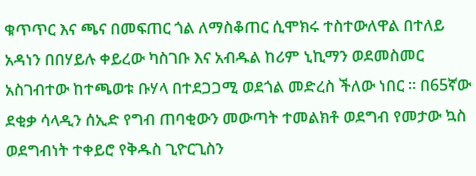ቁጥጥር እና ጫና በመፍጠር ጎል ለማስቆጠር ሲሞክሩ ተስተውለዋል በተለይ አዳነን በበሃይሉ ቀይረው ካስገቡ እና አብዱል ከሪም ኒኪማን ወደመስመር አስገብተው ከተጫወቱ ቡሃላ በተደጋጋሚ ወደጎል መድረስ ችለው ነበር ፡፡ በ65ኛው ደቂቃ ሳላዲን ሰኢድ የግብ ጠባቂውን መውጣት ተመልክቶ ወደግብ የመታው ኳስ ወደግብነት ተቀይሮ የቅዱስ ጊዮርጊስን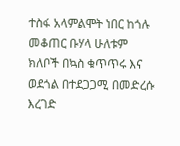ተስፋ አላምልሞት ነበር ከጎሉ መቆጠር ቡሃላ ሁለቱም ክለቦች በኳስ ቁጥጥሩ እና ወደጎል በተደጋጋሚ በመድረሱ እረገድ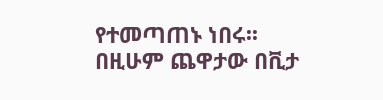የተመጣጠኑ ነበሩ፡፡
በዚሁም ጨዋታው በቪታ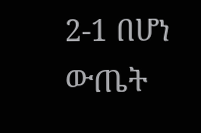2-1 በሆነ ውጤት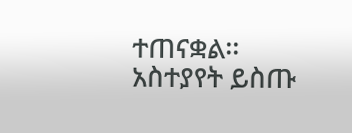ተጠናቋል፡፡
አስተያየት ይስጡ